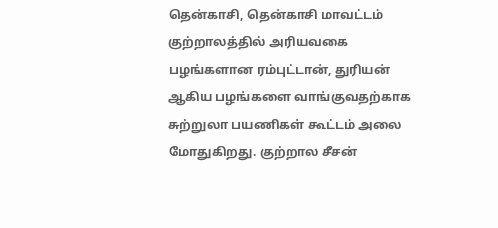தென்காசி, தென்காசி மாவட்டம் குற்றாலத்தில் அரியவகை பழங்களான ரம்புட்டான், துரியன் ஆகிய பழங்களை வாங்குவதற்காக சுற்றுலா பயணிகள் கூட்டம் அலை மோதுகிறது. குற்றால சீசன்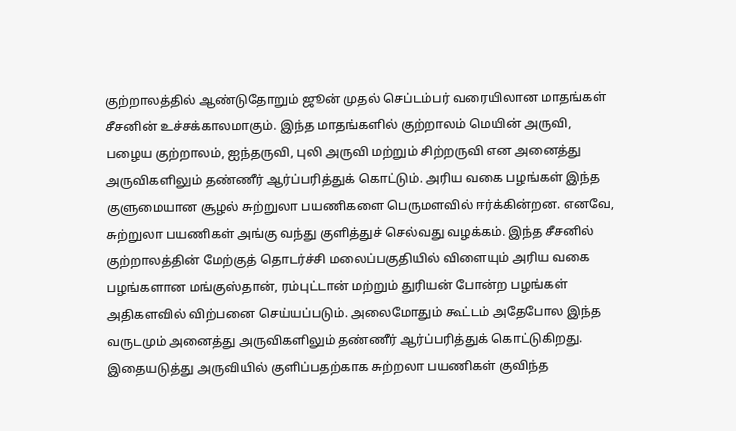குற்றாலத்தில் ஆண்டுதோறும் ஜூன் முதல் செப்டம்பர் வரையிலான மாதங்கள் சீசனின் உச்சக்காலமாகும். இந்த மாதங்களில் குற்றாலம் மெயின் அருவி, பழைய குற்றாலம், ஐந்தருவி, புலி அருவி மற்றும் சிற்றருவி என அனைத்து அருவிகளிலும் தண்ணீர் ஆர்ப்பரித்துக் கொட்டும். அரிய வகை பழங்கள் இந்த குளுமையான சூழல் சுற்றுலா பயணிகளை பெருமளவில் ஈர்க்கின்றன. எனவே, சுற்றுலா பயணிகள் அங்கு வந்து குளித்துச் செல்வது வழக்கம். இந்த சீசனில் குற்றாலத்தின் மேற்குத் தொடர்ச்சி மலைப்பகுதியில் விளையும் அரிய வகை பழங்களான மங்குஸ்தான், ரம்புட்டான் மற்றும் துரியன் போன்ற பழங்கள் அதிகளவில் விற்பனை செய்யப்படும். அலைமோதும் கூட்டம் அதேபோல இந்த வருடமும் அனைத்து அருவிகளிலும் தண்ணீர் ஆர்ப்பரித்துக் கொட்டுகிறது. இதையடுத்து அருவியில் குளிப்பதற்காக சுற்றலா பயணிகள் குவிந்த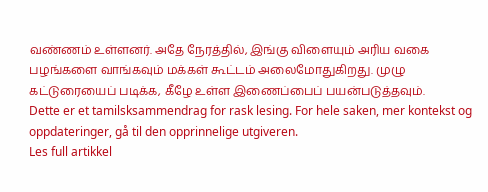வண்ணம் உள்ளனர். அதே நேரத்தில், இங்கு விளையும் அரிய வகை பழங்களை வாங்கவும் மக்கள் கூட்டம் அலைமோதுகிறது. முழு கட்டுரையைப் படிக்க, கீழே உள்ள இணைப்பைப் பயன்படுத்தவும்.
Dette er et tamilsksammendrag for rask lesing. For hele saken, mer kontekst og oppdateringer, gå til den opprinnelige utgiveren.
Les full artikkel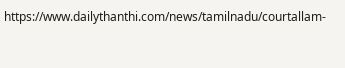https://www.dailythanthi.com/news/tamilnadu/courtallam-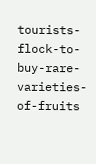tourists-flock-to-buy-rare-varieties-of-fruits